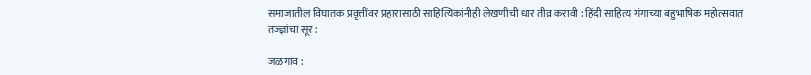समाजातील विघातक प्रवृत्तींवर प्रहारासाठी साहित्यिकांनीही लेखणीची धार तीव्र करावी : हिंदी साहित्य गंगाच्या बहुभाषिक महोत्सवात तज्ज्ञांचा सूर :

जळगाव :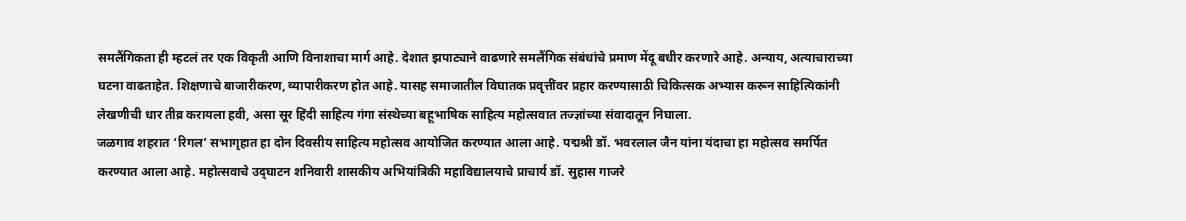समलैंगिकता ही म्हटलं तर एक विकृती आणि विनाशाचा मार्ग आहे. देशात झपाट्याने वाढणारे समलैंगिक संबंधांचे प्रमाण मेंदू बधीर करणारे आहे. अन्याय, अत्याचाराच्या घटना वाढताहेत. शिक्षणाचे बाजारीकरण, व्यापारीकरण होत आहे. यासह समाजातील विघातक प्रवृत्तींवर प्रहार करण्यासाठी चिकित्सक अभ्यास करून साहित्यिकांनी लेखणीची धार तीव्र करायला हवी, असा सूर हिंदी साहित्य गंगा संस्थेच्या बहूभाषिक साहित्य महोत्सवात तज्ज्ञांच्या संवादातून निघाला.
जळगाव शहरात ‘रिगल’ सभागृहात हा दोन दिवसीय साहित्य महोत्सव आयोजित करण्यात आला आहे. पद्मश्री डॉ. भवरलाल जैन यांना यंदाचा हा महोत्सव समर्पित करण्यात आला आहे. महोत्सवाचे उद‌्घाटन शनिवारी शासकीय अभियांत्रिकी महाविद्यालयाचे प्राचार्य डॉ. सुहास गाजरे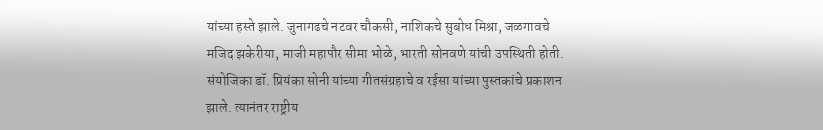यांच्या हस्ते झाले. जुनागढचे नटवर चौकसी, नाशिकचे सुबोध मिश्रा, जळगावचे मजिद झकेरीया, माजी महापौर सीमा भोळे, भारती सोनवणे यांची उपस्थिती होती. संयोजिका डॉ. प्रियंका सोनी यांच्या गीतसंग्रहाचे व रईसा यांच्या पुस्तकांचे प्रकाशन झाले. त्यानंतर राष्ट्रीय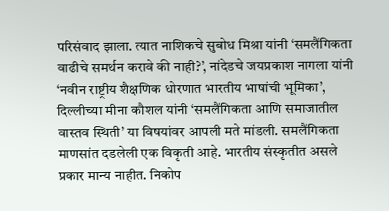परिसंवाद झाला. त्यात नाशिकचे सुबोध मिश्रा यांनी ‘समलैंगिकता वाढीचे समर्थन करावे की नाही?’, नांदेडचे जयप्रकाश नागला यांनी ‘नवीन राष्ट्रीय शैक्षणिक धोरणात भारतीय भाषांची भूमिका’, दिल्लीच्या मीना कौशल यांनी ‘समलैंगिकता आणि समाजातील वास्तव स्थिती’ या विषयांवर आपली मते मांडली. समलैंगिकता माणसांत दडलेली एक विकृती आहे. भारतीय संस्कृतीत असले प्रकार मान्य नाहीत. निकोप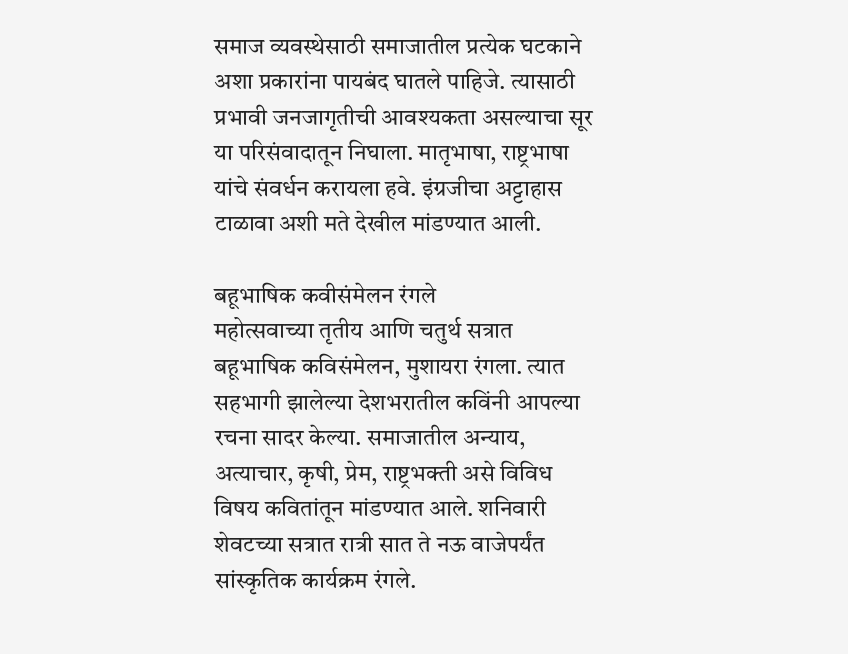समाज व्यवस्थेसाठी समाजातील प्रत्येक घटकाने अशा प्रकारांना पायबंद घातले पाहिजे. त्यासाठी प्रभावी जनजागृतीची आवश्यकता असल्याचा सूर या परिसंवादातून निघाला. मातृभाषा, राष्ट्रभाषा यांचे संवर्धन करायला हवे. इंग्रजीचा अट्टाहास टाळावा अशी मते देखील मांडण्यात आली.

बहूभाषिक कवीसंमेलन रंगले
महोत्सवाच्या तृतीय आणि चतुर्थ सत्रात बहूभाषिक कविसंमेलन, मुशायरा रंगला. त्यात सहभागी झालेल्या देशभरातील कविंनी आपल्या रचना सादर केल्या. समाजातील अन्याय, अत्याचार, कृषी, प्रेम, राष्ट्रभक्ती असे विविध विषय कवितांतून मांडण्यात आले. शनिवारी शेवटच्या सत्रात रात्री सात ते नऊ वाजेपर्यंत सांस्कृतिक कार्यक्रम रंगले.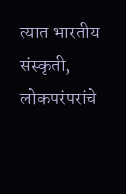त्यात भारतीय संस्कृती, लोकपरंपरांचे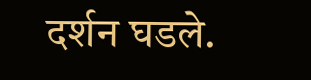दर्शन घडले.